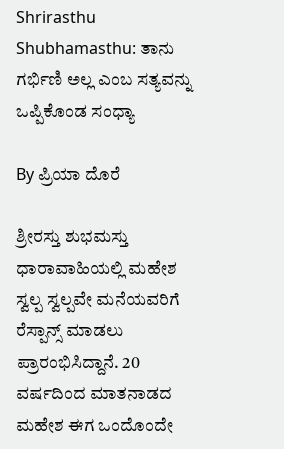Shrirasthu Shubhamasthu: ತಾನು ಗರ್ಭಿಣಿ ಅಲ್ಲ ಎಂಬ ಸತ್ಯವನ್ನು ಒಪ್ಪಿಕೊಂಡ ಸಂಧ್ಯಾ

By ಪ್ರಿಯಾ ದೊರೆ

ಶ್ರೀರಸ್ತು ಶುಭಮಸ್ತು ಧಾರಾವಾಹಿಯಲ್ಲಿ ಮಹೇಶ ಸ್ವಲ್ಪ ಸ್ವಲ್ಪವೇ ಮನೆಯವರಿಗೆ ರೆಸ್ಪಾನ್ಸ್‌ ಮಾಡಲು ಪ್ರಾರಂಭಿಸಿದ್ದಾನೆ. 20 ವರ್ಷದಿಂದ ಮಾತನಾಡದ ಮಹೇಶ ಈಗ ಒಂದೊಂದೇ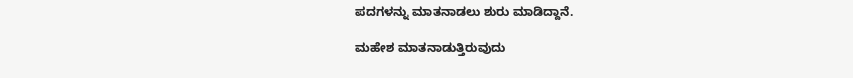ಪದಗಳನ್ನು ಮಾತನಾಡಲು ಶುರು ಮಾಡಿದ್ದಾನೆ.

ಮಹೇಶ ಮಾತನಾಡುತ್ತಿರುವುದು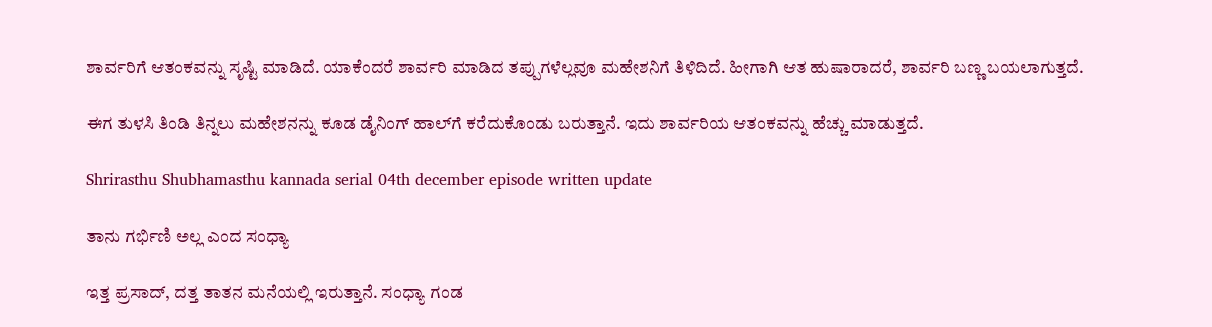ಶಾರ್ವರಿಗೆ ಆತಂಕವನ್ನು ಸೃಷ್ಟಿ ಮಾಡಿದೆ. ಯಾಕೆಂದರೆ ಶಾರ್ವರಿ ಮಾಡಿದ ತಪ್ಪುಗಳೆಲ್ಲವೂ ಮಹೇಶನಿಗೆ ತಿಳಿದಿದೆ. ಹೀಗಾಗಿ ಆತ ಹುಷಾರಾದರೆ, ಶಾರ್ವರಿ ಬಣ್ಣ ಬಯಲಾಗುತ್ತದೆ.

ಈಗ ತುಳಸಿ ತಿಂಡಿ ತಿನ್ನಲು ಮಹೇಶನನ್ನು ಕೂಡ ಡೈನಿಂಗ್‌ ಹಾಲ್‌ಗೆ ಕರೆದುಕೊಂಡು ಬರುತ್ತಾನೆ. ಇದು ಶಾರ್ವರಿಯ ಆತಂಕವನ್ನು ಹೆಚ್ಚು ಮಾಡುತ್ತದೆ.

Shrirasthu Shubhamasthu kannada serial 04th december episode written update

ತಾನು ಗರ್ಭಿಣಿ ಅಲ್ಲ ಎಂದ ಸಂಧ್ಯಾ

ಇತ್ತ ಪ್ರಸಾದ್‌, ದತ್ತ ತಾತನ ಮನೆಯಲ್ಲಿ ಇರುತ್ತಾನೆ. ಸಂಧ್ಯಾ ಗಂಡ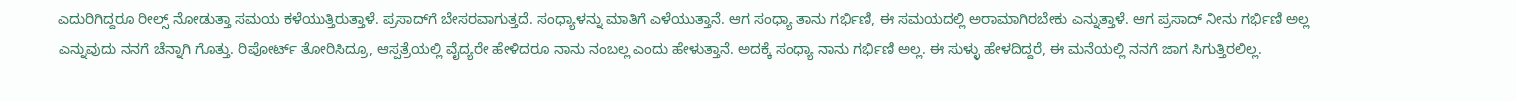ಎದುರಿಗಿದ್ದರೂ ರೀಲ್ಸ್‌ ನೋಡುತ್ತಾ ಸಮಯ ಕಳೆಯುತ್ತಿರುತ್ತಾಳೆ. ಪ್ರಸಾದ್‌ಗೆ ಬೇಸರವಾಗುತ್ತದೆ. ಸಂಧ್ಯಾಳನ್ನು ಮಾತಿಗೆ ಎಳೆಯುತ್ತಾನೆ. ಆಗ ಸಂಧ್ಯಾ ತಾನು ಗರ್ಭಿಣಿ, ಈ ಸಮಯದಲ್ಲಿ ಅರಾಮಾಗಿರಬೇಕು ಎನ್ನುತ್ತಾಳೆ. ಆಗ ಪ್ರಸಾದ್‌ ನೀನು ಗರ್ಭಿಣಿ ಅಲ್ಲ ಎನ್ನುವುದು ನನಗೆ ಚೆನ್ನಾಗಿ ಗೊತ್ತು. ರಿಪೋರ್ಟ್‌ ತೋರಿಸಿದ್ರೂ, ಆಸ್ಪತ್ರೆಯಲ್ಲಿ ವೈದ್ಯರೇ ಹೇಳಿದರೂ ನಾನು ನಂಬಲ್ಲ ಎಂದು ಹೇಳುತ್ತಾನೆ. ಅದಕ್ಕೆ ಸಂಧ್ಯಾ ನಾನು ಗರ್ಭಿಣಿ ಅಲ್ಲ. ಈ ಸುಳ್ಳು ಹೇಳದಿದ್ದರೆ, ಈ ಮನೆಯಲ್ಲಿ ನನಗೆ ಜಾಗ ಸಿಗುತ್ತಿರಲಿಲ್ಲ.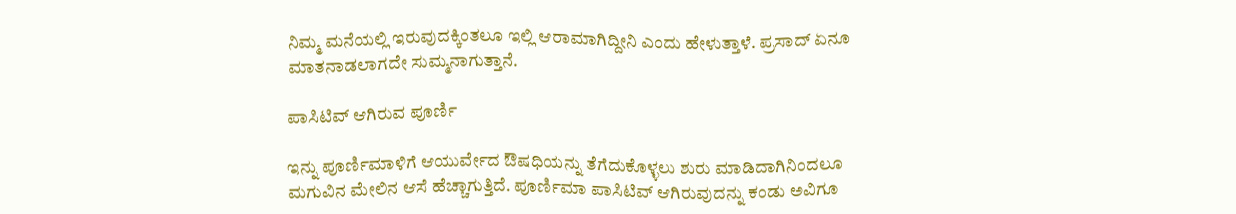ನಿಮ್ಮ ಮನೆಯಲ್ಲಿ ಇರುವುದಕ್ಕಿಂತಲೂ ಇಲ್ಲಿ ಆರಾಮಾಗಿದ್ದೀನಿ ಎಂದು ಹೇಳುತ್ತಾಳೆ. ಪ್ರಸಾದ್‌ ಏನೂ ಮಾತನಾಡಲಾಗದೇ ಸುಮ್ಮನಾಗುತ್ತಾನೆ.

ಪಾಸಿಟಿವ್‌ ಆಗಿರುವ ಪೂರ್ಣಿ

ಇನ್ನು ಪೂರ್ಣಿಮಾಳಿಗೆ ಆಯುರ್ವೇದ ಔಷಧಿಯನ್ನು ತೆಗೆದುಕೊಳ್ಳಲು ಶುರು ಮಾಡಿದಾಗಿನಿಂದಲೂ ಮಗುವಿನ ಮೇಲಿನ ಆಸೆ ಹೆಚ್ಚಾಗುತ್ತಿದೆ. ಪೂರ್ಣಿಮಾ ಪಾಸಿಟಿವ್‌ ಆಗಿರುವುದನ್ನು ಕಂಡು ಅವಿಗೂ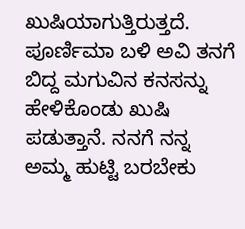ಖುಷಿಯಾಗುತ್ತಿರುತ್ತದೆ. ಪೂರ್ಣಿಮಾ ಬಳಿ ಅವಿ ತನಗೆ ಬಿದ್ದ ಮಗುವಿನ ಕನಸನ್ನು ಹೇಳಿಕೊಂಡು ಖುಷಿ ಪಡುತ್ತಾನೆ. ನನಗೆ ನನ್ನ ಅಮ್ಮ ಹುಟ್ಟಿ ಬರಬೇಕು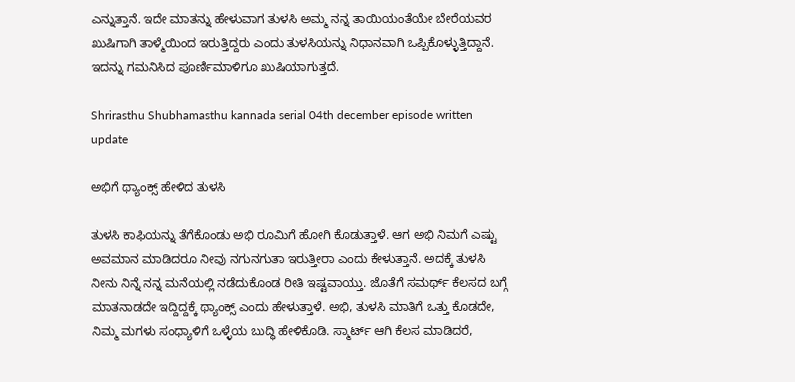ಎನ್ನುತ್ತಾನೆ. ಇದೇ ಮಾತನ್ನು ಹೇಳುವಾಗ ತುಳಸಿ ಅಮ್ಮ ನನ್ನ ತಾಯಿಯಂತೆಯೇ ಬೇರೆಯವರ ಖುಷಿಗಾಗಿ ತಾಳ್ಮೆಯಿಂದ ಇರುತ್ತಿದ್ದರು ಎಂದು ತುಳಸಿಯನ್ನು ನಿಧಾನವಾಗಿ ಒಪ್ಪಿಕೊಳ್ಳುತ್ತಿದ್ದಾನೆ. ಇದನ್ನು ಗಮನಿಸಿದ ಪೂರ್ಣಿಮಾಳಿಗೂ ಖುಷಿಯಾಗುತ್ತದೆ.

Shrirasthu Shubhamasthu kannada serial 04th december episode written update

ಅಭಿಗೆ ಥ್ಯಾಂಕ್ಸ್‌ ಹೇಳಿದ ತುಳಸಿ

ತುಳಸಿ ಕಾಫಿಯನ್ನು ತೆಗೆಕೊಂಡು ಅಭಿ ರೂಮಿಗೆ ಹೋಗಿ ಕೊಡುತ್ತಾಳೆ. ಆಗ ಅಭಿ ನಿಮಗೆ ಎಷ್ಟು ಅವಮಾನ ಮಾಡಿದರೂ ನೀವು ನಗುನಗುತಾ ಇರುತ್ತೀರಾ ಎಂದು ಕೇಳುತ್ತಾನೆ. ಅದಕ್ಕೆ ತುಳಸಿ ನೀನು ನಿನ್ನೆ ನನ್ನ ಮನೆಯಲ್ಲಿ ನಡೆದುಕೊಂಡ ರೀತಿ ಇಷ್ಟವಾಯ್ತು. ಜೊತೆಗೆ ಸಮರ್ಥ್‌ ಕೆಲಸದ ಬಗ್ಗೆ ಮಾತನಾಡದೇ ಇದ್ದಿದ್ದಕ್ಕೆ ಥ್ಯಾಂಕ್ಸ್‌ ಎಂದು ಹೇಳುತ್ತಾಳೆ. ಅಭಿ, ತುಳಸಿ ಮಾತಿಗೆ ಒತ್ತು ಕೊಡದೇ, ನಿಮ್ಮ ಮಗಳು ಸಂಧ್ಯಾಳಿಗೆ ಒಳ್ಳೆಯ ಬುದ್ಧಿ ಹೇಳಿಕೊಡಿ. ಸ್ಮಾರ್ಟ್‌ ಆಗಿ ಕೆಲಸ ಮಾಡಿದರೆ,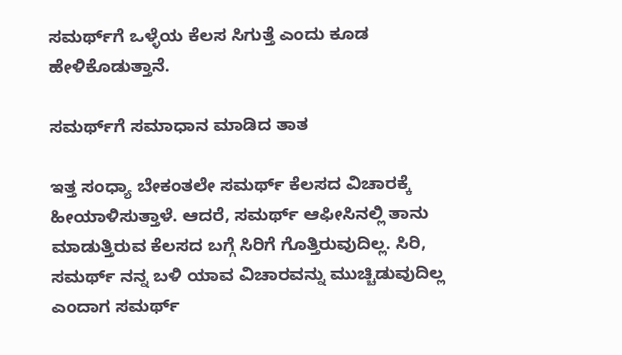ಸಮರ್ಥ್‌ಗೆ ಒಳ್ಳೆಯ ಕೆಲಸ ಸಿಗುತ್ತೆ ಎಂದು ಕೂಡ ಹೇಳಿಕೊಡುತ್ತಾನೆ.

ಸಮರ್ಥ್‌ಗೆ ಸಮಾಧಾನ ಮಾಡಿದ ತಾತ

ಇತ್ತ ಸಂಧ್ಯಾ ಬೇಕಂತಲೇ ಸಮರ್ಥ್‌ ಕೆಲಸದ ವಿಚಾರಕ್ಕೆ ಹೀಯಾಳಿಸುತ್ತಾಳೆ. ಆದರೆ, ಸಮರ್ಥ್‌ ಆಫೀಸಿನಲ್ಲಿ ತಾನು ಮಾಡುತ್ತಿರುವ ಕೆಲಸದ ಬಗ್ಗೆ ಸಿರಿಗೆ ಗೊತ್ತಿರುವುದಿಲ್ಲ. ಸಿರಿ, ಸಮರ್ಥ್‌ ನನ್ನ ಬಳಿ ಯಾವ ವಿಚಾರವನ್ನು ಮುಚ್ಚಿಡುವುದಿಲ್ಲ ಎಂದಾಗ ಸಮರ್ಥ್‌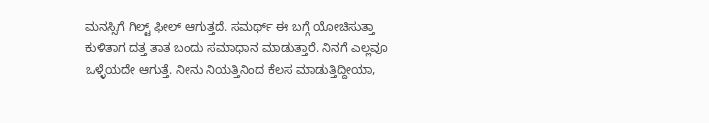ಮನಸ್ಸಿಗೆ ಗಿಲ್ಟ್‌ ಫೀಲ್‌ ಆಗುತ್ತದೆ. ಸಮರ್ಥ್‌ ಈ ಬಗ್ಗೆ ಯೋಚಿಸುತ್ತಾ ಕುಳಿತಾಗ ದತ್ತ ತಾತ ಬಂದು ಸಮಾಧಾನ ಮಾಡುತ್ತಾರೆ. ನಿನಗೆ ಎಲ್ಲವೂ ಒಳ್ಳೆಯದೇ ಆಗುತ್ತೆ. ನೀನು ನಿಯತ್ತಿನಿಂದ ಕೆಲಸ ಮಾಡುತ್ತಿದ್ದೀಯಾ,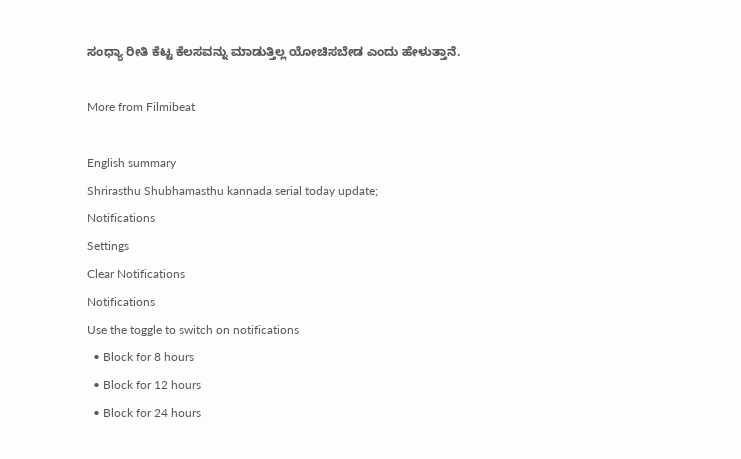ಸಂಧ್ಯಾ ರೀತಿ ಕೆಟ್ಟ ಕೆಲಸವನ್ನು ಮಾಡುತ್ತಿಲ್ಲ ಯೋಚಿಸಬೇಡ ಎಂದು ಹೇಳುತ್ತಾನೆ.

More from Filmibeat

English summary
Shrirasthu Shubhamasthu kannada serial today update;
Notifications
Settings
Clear Notifications
Notifications
Use the toggle to switch on notifications
  • Block for 8 hours
  • Block for 12 hours
  • Block for 24 hours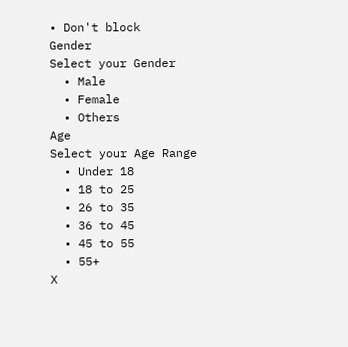• Don't block
Gender
Select your Gender
  • Male
  • Female
  • Others
Age
Select your Age Range
  • Under 18
  • 18 to 25
  • 26 to 35
  • 36 to 45
  • 45 to 55
  • 55+
X